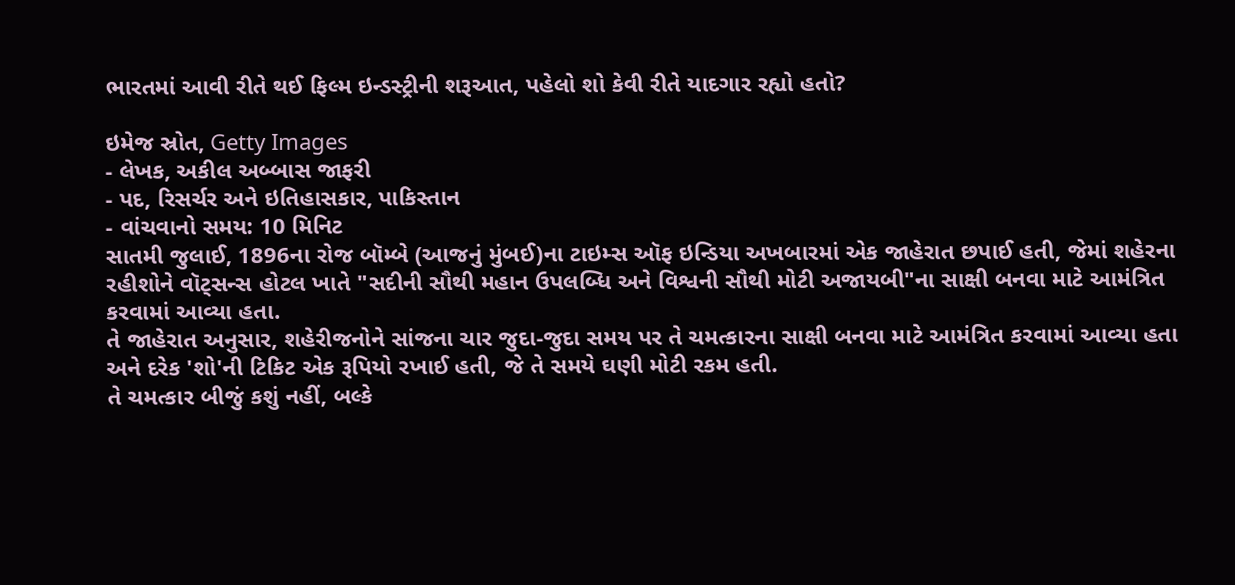ભારતમાં આવી રીતે થઈ ફિલ્મ ઇન્ડસ્ટ્રીની શરૂઆત, પહેલો શો કેવી રીતે યાદગાર રહ્યો હતો?

ઇમેજ સ્રોત, Getty Images
- લેખક, અકીલ અબ્બાસ જાફરી
- પદ, રિસર્ચર અને ઇતિહાસકાર, પાકિસ્તાન
- વાંચવાનો સમય: 10 મિનિટ
સાતમી જુલાઈ, 1896ના રોજ બૉમ્બે (આજનું મુંબઈ)ના ટાઇમ્સ ઑફ ઇન્ડિયા અખબારમાં એક જાહેરાત છપાઈ હતી, જેમાં શહેરના રહીશોને વૉટ્સન્સ હોટલ ખાતે "સદીની સૌથી મહાન ઉપલબ્ધિ અને વિશ્વની સૌથી મોટી અજાયબી"ના સાક્ષી બનવા માટે આમંત્રિત કરવામાં આવ્યા હતા.
તે જાહેરાત અનુસાર, શહેરીજનોને સાંજના ચાર જુદા-જુદા સમય પર તે ચમત્કારના સાક્ષી બનવા માટે આમંત્રિત કરવામાં આવ્યા હતા અને દરેક 'શો'ની ટિકિટ એક રૂપિયો રખાઈ હતી, જે તે સમયે ઘણી મોટી રકમ હતી.
તે ચમત્કાર બીજું કશું નહીં, બલ્કે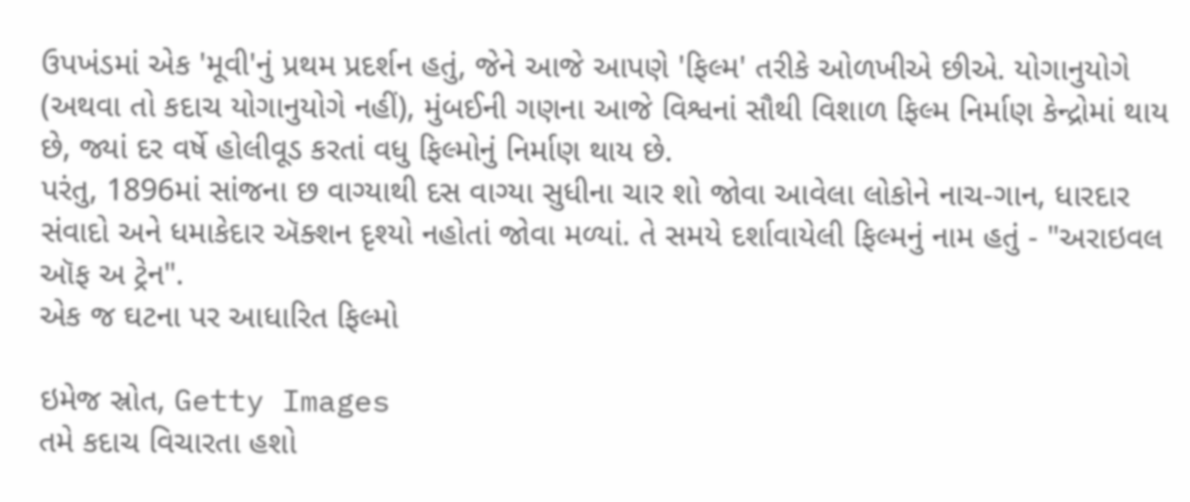ઉપખંડમાં એક 'મૂવી'નું પ્રથમ પ્રદર્શન હતું, જેને આજે આપણે 'ફિલ્મ' તરીકે ઓળખીએ છીએ. યોગાનુયોગે (અથવા તો કદાચ યોગાનુયોગે નહીં), મુંબઈની ગણના આજે વિશ્વનાં સૌથી વિશાળ ફિલ્મ નિર્માણ કેન્દ્રોમાં થાય છે, જ્યાં દર વર્ષે હોલીવૂડ કરતાં વધુ ફિલ્મોનું નિર્માણ થાય છે.
પરંતુ, 1896માં સાંજના છ વાગ્યાથી દસ વાગ્યા સુધીના ચાર શો જોવા આવેલા લોકોને નાચ-ગાન, ધારદાર સંવાદો અને ધમાકેદાર ઍક્શન દૃશ્યો નહોતાં જોવા મળ્યાં. તે સમયે દર્શાવાયેલી ફિલ્મનું નામ હતું - "અરાઇવલ ઑફ અ ટ્રેન".
એક જ ઘટના પર આધારિત ફિલ્મો

ઇમેજ સ્રોત, Getty Images
તમે કદાચ વિચારતા હશો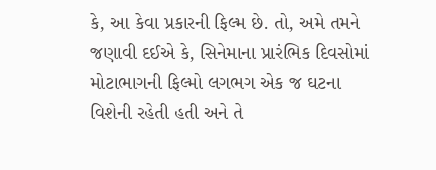કે, આ કેવા પ્રકારની ફિલ્મ છે. તો, અમે તમને જણાવી દઈએ કે, સિનેમાના પ્રારંભિક દિવસોમાં મોટાભાગની ફિલ્મો લગભગ એક જ ઘટના વિશેની રહેતી હતી અને તે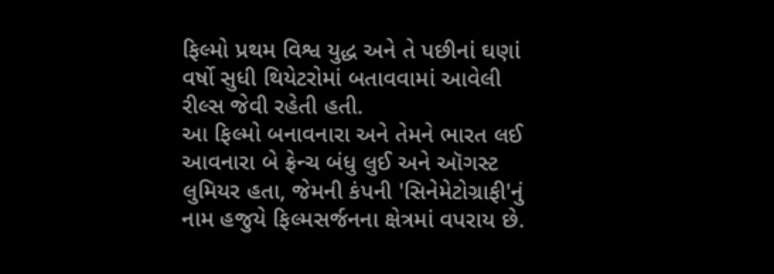ફિલ્મો પ્રથમ વિશ્વ યુદ્ધ અને તે પછીનાં ઘણાં વર્ષો સુધી થિયેટરોમાં બતાવવામાં આવેલી રીલ્સ જેવી રહેતી હતી.
આ ફિલ્મો બનાવનારા અને તેમને ભારત લઈ આવનારા બે ફ્રેન્ચ બંધુ લુઈ અને ઑગસ્ટ લુમિયર હતા, જેમની કંપની 'સિનેમેટોગ્રાફી'નું નામ હજુયે ફિલ્મસર્જનના ક્ષેત્રમાં વપરાય છે.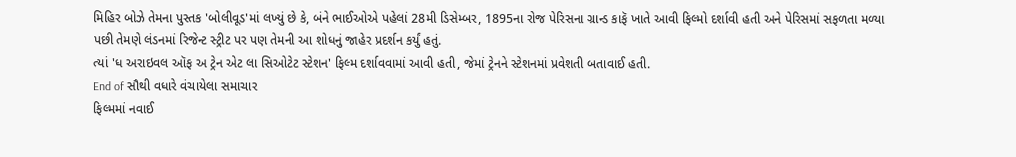મિહિર બોઝે તેમના પુસ્તક 'બોલીવૂડ'માં લખ્યું છે કે, બંને ભાઈઓએ પહેલાં 28મી ડિસેમ્બર, 1895ના રોજ પેરિસના ગ્રાન્ડ કાફૅ ખાતે આવી ફિલ્મો દર્શાવી હતી અને પેરિસમાં સફળતા મળ્યા પછી તેમણે લંડનમાં રિજેન્ટ સ્ટ્રીટ પર પણ તેમની આ શોધનું જાહેર પ્રદર્શન કર્યું હતું.
ત્યાં 'ધ અરાઇવલ ઑફ અ ટ્રેન એટ લા સિઓટેટ સ્ટેશન' ફિલ્મ દર્શાવવામાં આવી હતી, જેમાં ટ્રેનને સ્ટેશનમાં પ્રવેશતી બતાવાઈ હતી.
End of સૌથી વધારે વંચાયેલા સમાચાર
ફિલ્મમાં નવાઈ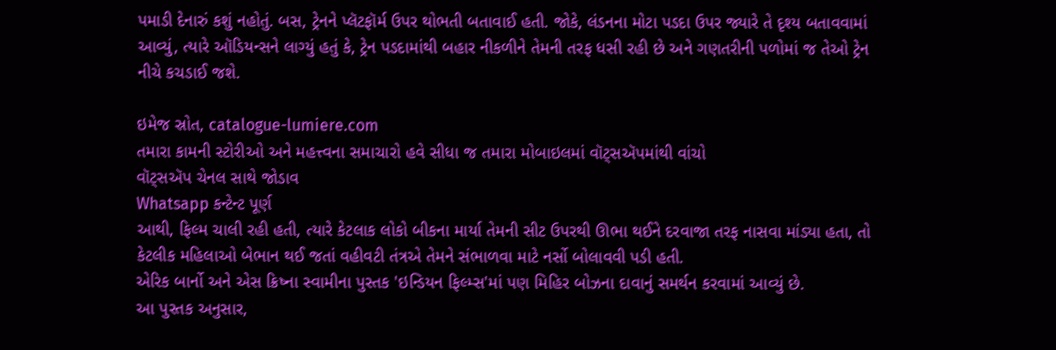પમાડી દેનારું કશું નહોતું. બસ, ટ્રેનને પ્લૅટફૉર્મ ઉપર થોભતી બતાવાઈ હતી. જોકે, લંડનના મોટા પડદા ઉપર જ્યારે તે દૃશ્ય બતાવવામાં આવ્યું, ત્યારે ઑડિયન્સને લાગ્યું હતું કે, ટ્રેન પડદામાંથી બહાર નીકળીને તેમની તરફ ધસી રહી છે અને ગણતરીની પળોમાં જ તેઓ ટ્રેન નીચે કચડાઈ જશે.

ઇમેજ સ્રોત, catalogue-lumiere.com
તમારા કામની સ્ટોરીઓ અને મહત્ત્વના સમાચારો હવે સીધા જ તમારા મોબાઇલમાં વૉટ્સઍપમાંથી વાંચો
વૉટ્સઍપ ચેનલ સાથે જોડાવ
Whatsapp કન્ટેન્ટ પૂર્ણ
આથી, ફિલ્મ ચાલી રહી હતી, ત્યારે કેટલાક લોકો બીકના માર્યા તેમની સીટ ઉપરથી ઊભા થઈને દરવાજા તરફ નાસવા માંડ્યા હતા, તો કેટલીક મહિલાઓ બેભાન થઈ જતાં વહીવટી તંત્રએ તેમને સંભાળવા માટે નર્સો બોલાવવી પડી હતી.
એરિક બાર્નો અને એસ ક્રિષ્ના સ્વામીના પુસ્તક 'ઇન્ડિયન ફિલ્મ્સ'માં પણ મિહિર બોઝના દાવાનું સમર્થન કરવામાં આવ્યું છે.
આ પુસ્તક અનુસાર,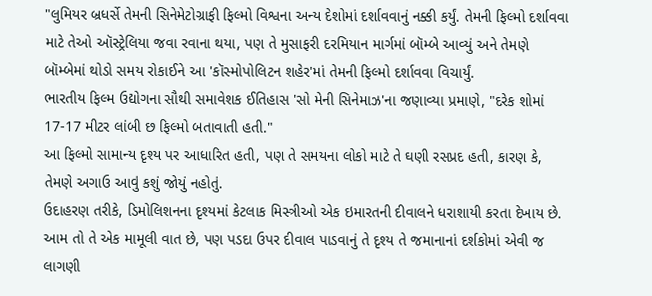"લુમિયર બ્રધર્સે તેમની સિનેમેટોગ્રાફી ફિલ્મો વિશ્વના અન્ય દેશોમાં દર્શાવવાનું નક્કી કર્યું. તેમની ફિલ્મો દર્શાવવા માટે તેઓ ઑસ્ટ્રેલિયા જવા રવાના થયા, પણ તે મુસાફરી દરમિયાન માર્ગમાં બૉમ્બે આવ્યું અને તેમણે બૉમ્બેમાં થોડો સમય રોકાઈને આ 'કૉસ્મોપોલિટન શહેર'માં તેમની ફિલ્મો દર્શાવવા વિચાર્યું.
ભારતીય ફિલ્મ ઉદ્યોગના સૌથી સમાવેશક ઈતિહાસ 'સો મેની સિનેમાઝ'ના જણાવ્યા પ્રમાણે, "દરેક શોમાં 17-17 મીટર લાંબી છ ફિલ્મો બતાવાતી હતી."
આ ફિલ્મો સામાન્ય દૃશ્ય પર આધારિત હતી, પણ તે સમયના લોકો માટે તે ઘણી રસપ્રદ હતી, કારણ કે, તેમણે અગાઉ આવું કશું જોયું નહોતું.
ઉદાહરણ તરીકે, ડિમોલિશનના દૃશ્યમાં કેટલાક મિસ્ત્રીઓ એક ઇમારતની દીવાલને ધરાશાયી કરતા દેખાય છે. આમ તો તે એક મામૂલી વાત છે, પણ પડદા ઉપર દીવાલ પાડવાનું તે દૃશ્ય તે જમાનાનાં દર્શકોમાં એવી જ લાગણી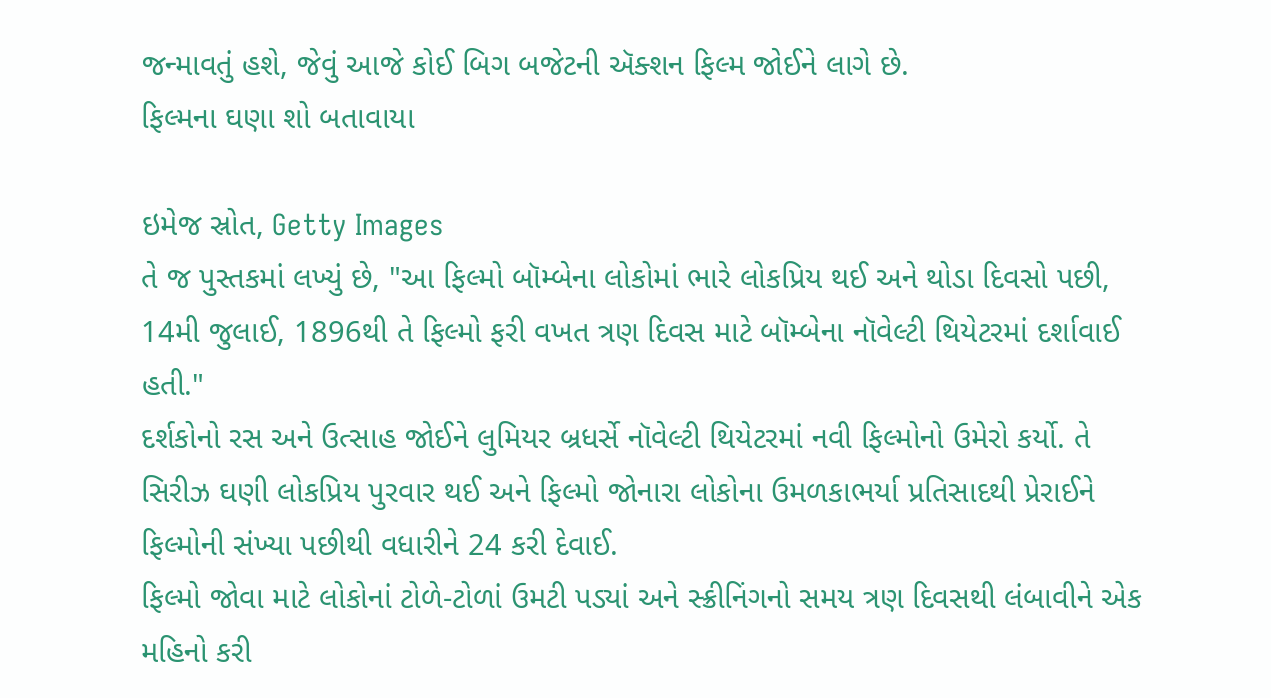જન્માવતું હશે, જેવું આજે કોઈ બિગ બજેટની ઍક્શન ફિલ્મ જોઈને લાગે છે.
ફિલ્મના ઘણા શો બતાવાયા

ઇમેજ સ્રોત, Getty Images
તે જ પુસ્તકમાં લખ્યું છે, "આ ફિલ્મો બૉમ્બેના લોકોમાં ભારે લોકપ્રિય થઈ અને થોડા દિવસો પછી, 14મી જુલાઈ, 1896થી તે ફિલ્મો ફરી વખત ત્રણ દિવસ માટે બૉમ્બેના નૉવેલ્ટી થિયેટરમાં દર્શાવાઈ હતી."
દર્શકોનો રસ અને ઉત્સાહ જોઈને લુમિયર બ્રધર્સે નૉવેલ્ટી થિયેટરમાં નવી ફિલ્મોનો ઉમેરો કર્યો. તે સિરીઝ ઘણી લોકપ્રિય પુરવાર થઈ અને ફિલ્મો જોનારા લોકોના ઉમળકાભર્યા પ્રતિસાદથી પ્રેરાઈને ફિલ્મોની સંખ્યા પછીથી વધારીને 24 કરી દેવાઈ.
ફિલ્મો જોવા માટે લોકોનાં ટોળે-ટોળાં ઉમટી પડ્યાં અને સ્ક્રીનિંગનો સમય ત્રણ દિવસથી લંબાવીને એક મહિનો કરી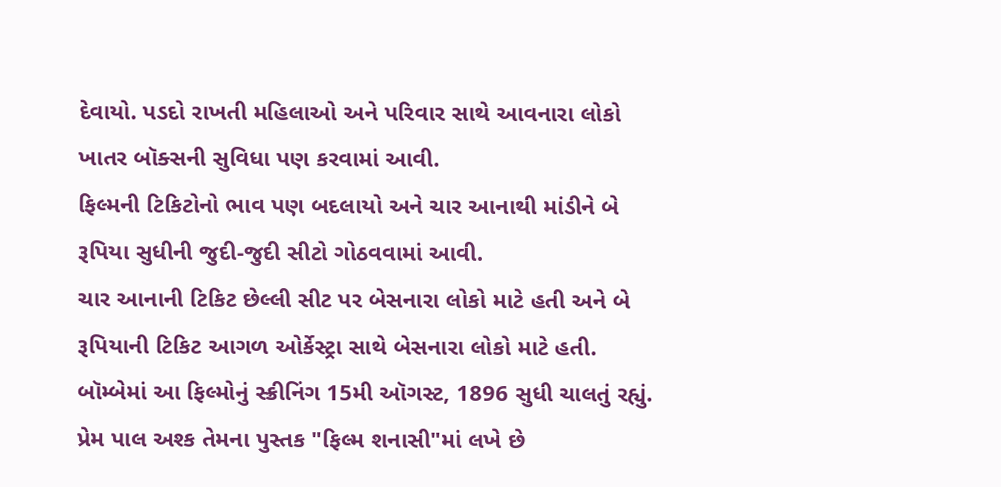દેવાયો. પડદો રાખતી મહિલાઓ અને પરિવાર સાથે આવનારા લોકો ખાતર બૉક્સની સુવિધા પણ કરવામાં આવી.
ફિલ્મની ટિકિટોનો ભાવ પણ બદલાયો અને ચાર આનાથી માંડીને બે રૂપિયા સુધીની જુદી-જુદી સીટો ગોઠવવામાં આવી.
ચાર આનાની ટિકિટ છેલ્લી સીટ પર બેસનારા લોકો માટે હતી અને બે રૂપિયાની ટિકિટ આગળ ઓર્કેસ્ટ્રા સાથે બેસનારા લોકો માટે હતી.
બૉમ્બેમાં આ ફિલ્મોનું સ્ક્રીનિંગ 15મી ઑગસ્ટ, 1896 સુધી ચાલતું રહ્યું. પ્રેમ પાલ અશ્ક તેમના પુસ્તક "ફિલ્મ શનાસી"માં લખે છે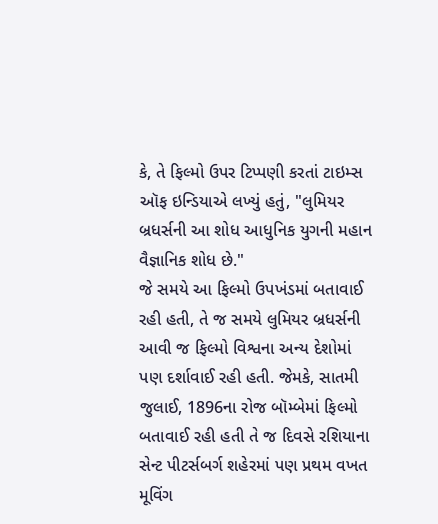કે, તે ફિલ્મો ઉપર ટિપ્પણી કરતાં ટાઇમ્સ ઑફ ઇન્ડિયાએ લખ્યું હતું, "લુમિયર બ્રધર્સની આ શોધ આધુનિક યુગની મહાન વૈજ્ઞાનિક શોધ છે."
જે સમયે આ ફિલ્મો ઉપખંડમાં બતાવાઈ રહી હતી, તે જ સમયે લુમિયર બ્રધર્સની આવી જ ફિલ્મો વિશ્વના અન્ય દેશોમાં પણ દર્શાવાઈ રહી હતી. જેમકે, સાતમી જુલાઈ, 1896ના રોજ બૉમ્બેમાં ફિલ્મો બતાવાઈ રહી હતી તે જ દિવસે રશિયાના સેન્ટ પીટર્સબર્ગ શહેરમાં પણ પ્રથમ વખત મૂવિંગ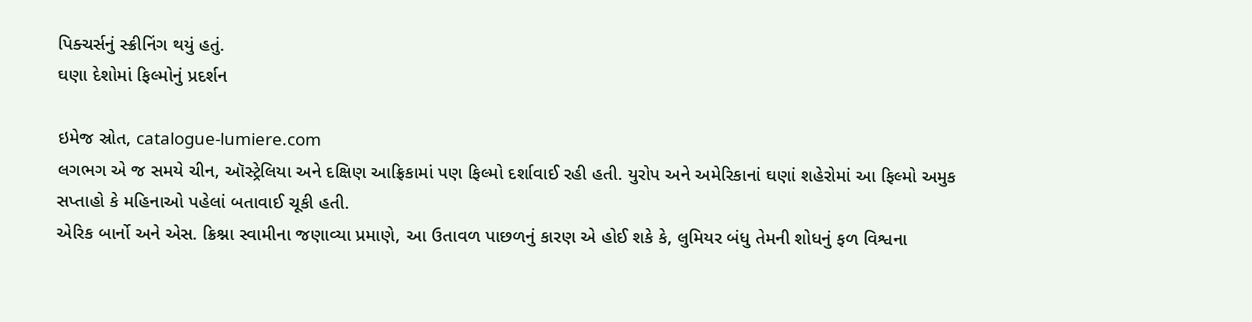પિક્ચર્સનું સ્ક્રીનિંગ થયું હતું.
ઘણા દેશોમાં ફિલ્મોનું પ્રદર્શન

ઇમેજ સ્રોત, catalogue-lumiere.com
લગભગ એ જ સમયે ચીન, ઑસ્ટ્રેલિયા અને દક્ષિણ આફ્રિકામાં પણ ફિલ્મો દર્શાવાઈ રહી હતી. યુરોપ અને અમેરિકાનાં ઘણાં શહેરોમાં આ ફિલ્મો અમુક સપ્તાહો કે મહિનાઓ પહેલાં બતાવાઈ ચૂકી હતી.
એરિક બાર્નો અને એસ. ક્રિશ્ના સ્વામીના જણાવ્યા પ્રમાણે, આ ઉતાવળ પાછળનું કારણ એ હોઈ શકે કે, લુમિયર બંધુ તેમની શોધનું ફળ વિશ્વના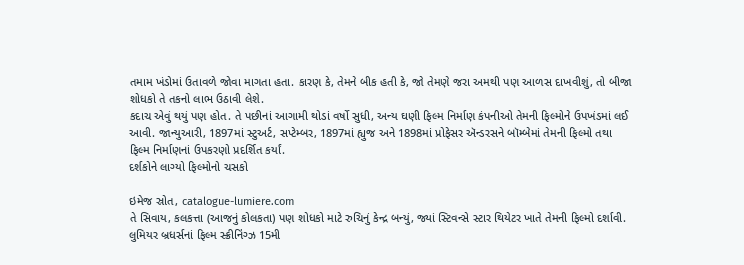તમામ ખંડોમાં ઉતાવળે જોવા માગતા હતા. કારણ કે, તેમને બીક હતી કે, જો તેમણે જરા અમથી પણ આળસ દાખવીશું, તો બીજા શોધકો તે તકનો લાભ ઉઠાવી લેશે.
કદાચ એવું થયું પણ હોત. તે પછીનાં આગામી થોડાં વર્ષો સુધી, અન્ય ઘણી ફિલ્મ નિર્માણ કંપનીઓ તેમની ફિલ્મોને ઉપખંડમાં લઈ આવી. જાન્યુઆરી, 1897માં સ્ટુઅર્ટ, સપ્ટેમ્બર, 1897માં હ્યુજ અને 1898માં પ્રોફેસર ઍન્ડરસને બૉમ્બેમાં તેમની ફિલ્મો તથા ફિલ્મ નિર્માણનાં ઉપકરણો પ્રદર્શિત કર્યાં.
દર્શકોને લાગ્યો ફિલ્મોનો ચસકો

ઇમેજ સ્રોત, catalogue-lumiere.com
તે સિવાય, કલકત્તા (આજનું કોલકતા) પણ શોધકો માટે રુચિનું કેન્દ્ર બન્યું, જ્યાં સ્ટિવન્સે સ્ટાર થિયેટર ખાતે તેમની ફિલ્મો દર્શાવી.
લુમિયર બ્રધર્સનાં ફિલ્મ સ્ક્રીનિંગ્ઝ 15મી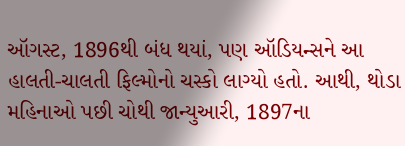ઑગસ્ટ, 1896થી બંધ થયાં, પણ ઑડિયન્સને આ હાલતી-ચાલતી ફિલ્મોનો ચસ્કો લાગ્યો હતો. આથી, થોડા મહિનાઓ પછી ચોથી જાન્યુઆરી, 1897ના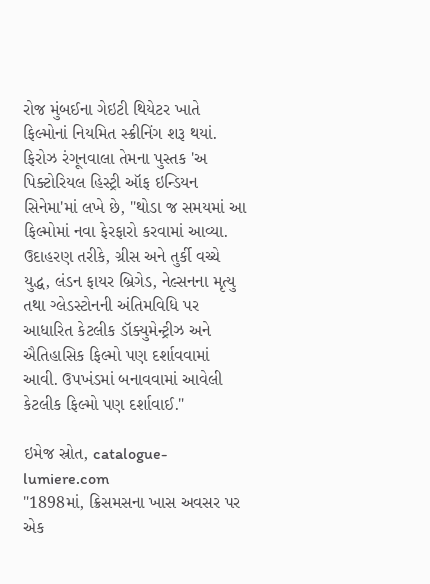રોજ મુંબઈના ગેઇટી થિયેટર ખાતે ફિલ્મોનાં નિયમિત સ્ક્રીનિંગ શરૂ થયાં.
ફિરોઝ રંગૂનવાલા તેમના પુસ્તક 'અ પિક્ટોરિયલ હિસ્ટ્રી ઑફ ઇન્ડિયન સિનેમા'માં લખે છે, "થોડા જ સમયમાં આ ફિલ્મોમાં નવા ફેરફારો કરવામાં આવ્યા. ઉદાહરણ તરીકે, ગ્રીસ અને તુર્કી વચ્ચે યુદ્ધ, લંડન ફાયર બ્રિગેડ, નેલ્સનના મૃત્યુ તથા ગ્લેડસ્ટોનની અંતિમવિધિ પર આધારિત કેટલીક ડૉક્યુમેન્ટ્રીઝ અને ઐતિહાસિક ફિલ્મો પણ દર્શાવવામાં આવી. ઉપખંડમાં બનાવવામાં આવેલી કેટલીક ફિલ્મો પણ દર્શાવાઈ."

ઇમેજ સ્રોત, catalogue-lumiere.com
"1898માં, ક્રિસમસના ખાસ અવસર પર એક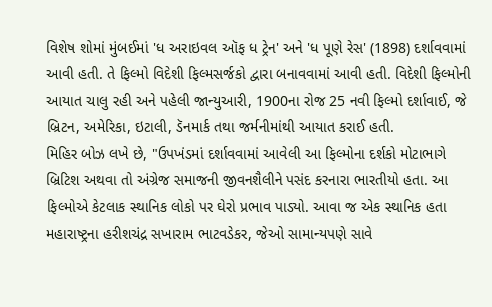વિશેષ શોમાં મુંબઈમાં 'ધ અરાઇવલ ઑફ ધ ટ્રેન' અને 'ધ પૂણે રેસ' (1898) દર્શાવવામાં આવી હતી. તે ફિલ્મો વિદેશી ફિલ્મસર્જકો દ્વારા બનાવવામાં આવી હતી. વિદેશી ફિલ્મોની આયાત ચાલુ રહી અને પહેલી જાન્યુઆરી, 1900ના રોજ 25 નવી ફિલ્મો દર્શાવાઈ, જે બ્રિટન, અમેરિકા, ઇટાલી, ડૅનમાર્ક તથા જર્મનીમાંથી આયાત કરાઈ હતી.
મિહિર બોઝ લખે છે, "ઉપખંડમાં દર્શાવવામાં આવેલી આ ફિલ્મોના દર્શકો મોટાભાગે બ્રિટિશ અથવા તો અંગ્રેજ સમાજની જીવનશૈલીને પસંદ કરનારા ભારતીયો હતા. આ ફિલ્મોએ કેટલાક સ્થાનિક લોકો પર ઘેરો પ્રભાવ પાડ્યો. આવા જ એક સ્થાનિક હતા મહારાષ્ટ્રના હરીશચંદ્ર સખારામ ભાટવડેકર, જેઓ સામાન્યપણે સાવે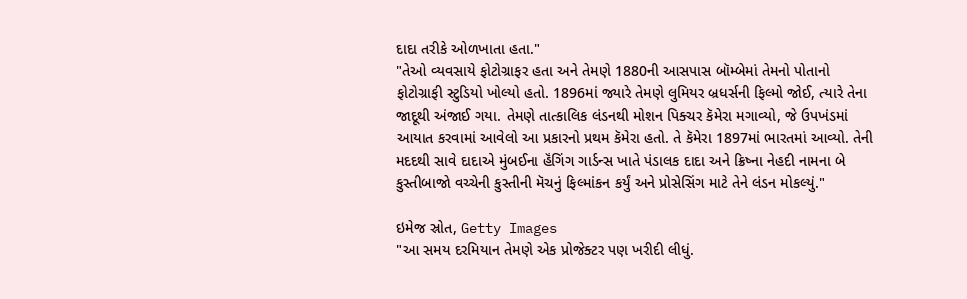દાદા તરીકે ઓળખાતા હતા."
"તેઓ વ્યવસાયે ફોટોગ્રાફર હતા અને તેમણે 1880ની આસપાસ બૉમ્બેમાં તેમનો પોતાનો ફોટોગ્રાફી સ્ટુડિયો ખોલ્યો હતો. 1896માં જ્યારે તેમણે લુમિયર બ્રધર્સની ફિલ્મો જોઈ, ત્યારે તેના જાદૂથી અંજાઈ ગયા. તેમણે તાત્કાલિક લંડનથી મોશન પિક્ચર કૅમેરા મગાવ્યો, જે ઉપખંડમાં આયાત કરવામાં આવેલો આ પ્રકારનો પ્રથમ કૅમેરા હતો. તે કૅમેરા 1897માં ભારતમાં આવ્યો. તેની મદદથી સાવે દાદાએ મુંબઈના હૅંગિંગ ગાર્ડન્સ ખાતે પંડાલક દાદા અને ક્રિષ્ના નેહદી નામના બે કુસ્તીબાજો વચ્ચેની કુસ્તીની મૅચનું ફિલ્માંકન કર્યું અને પ્રોસેસિંગ માટે તેને લંડન મોકલ્યું."

ઇમેજ સ્રોત, Getty Images
"આ સમય દરમિયાન તેમણે એક પ્રોજેક્ટર પણ ખરીદી લીધું.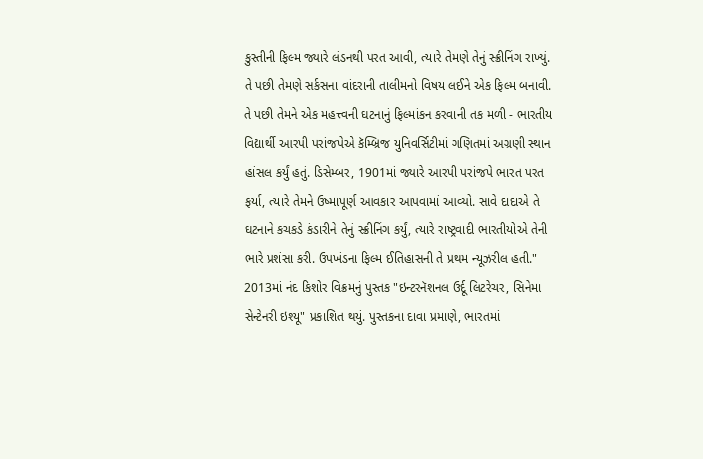કુસ્તીની ફિલ્મ જ્યારે લંડનથી પરત આવી, ત્યારે તેમણે તેનું સ્ક્રીનિંગ રાખ્યું. તે પછી તેમણે સર્કસના વાંદરાની તાલીમનો વિષય લઈને એક ફિલ્મ બનાવી. તે પછી તેમને એક મહત્ત્વની ઘટનાનું ફિલ્માંકન કરવાની તક મળી - ભારતીય વિદ્યાર્થી આરપી પરાંજપેએ કૅમ્બ્રિજ યુનિવર્સિટીમાં ગણિતમાં અગ્રણી સ્થાન હાંસલ કર્યું હતું. ડિસેમ્બર, 1901માં જ્યારે આરપી પરાંજપે ભારત પરત ફર્યા, ત્યારે તેમને ઉષ્માપૂર્ણ આવકાર આપવામાં આવ્યો. સાવે દાદાએ તે ઘટનાને કચકડે કંડારીને તેનું સ્ક્રીનિંગ કર્યું, ત્યારે રાષ્ટ્રવાદી ભારતીયોએ તેની ભારે પ્રશંસા કરી. ઉપખંડના ફિલ્મ ઈતિહાસની તે પ્રથમ ન્યૂઝરીલ હતી."
2013માં નંદ કિશોર વિક્રમનું પુસ્તક "ઇન્ટરનૅશનલ ઉર્દૂ લિટરેચર, સિનેમા સેન્ટેનરી ઇશ્યૂ" પ્રકાશિત થયું. પુસ્તકના દાવા પ્રમાણે, ભારતમાં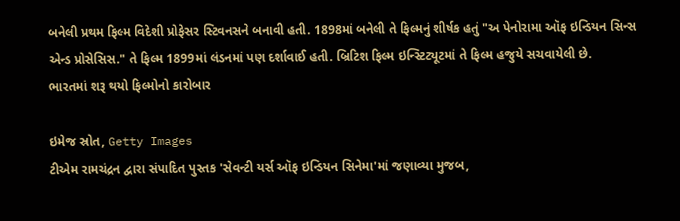બનેલી પ્રથમ ફિલ્મ વિદેશી પ્રોફેસર સ્ટિવનસને બનાવી હતી. 1898માં બનેલી તે ફિલ્મનું શીર્ષક હતું "અ પેનોરામા ઑફ ઇન્ડિયન સિન્સ એન્ડ પ્રોસેસિસ." તે ફિલ્મ 1899માં લંડનમાં પણ દર્શાવાઈ હતી. બ્રિટિશ ફિલ્મ ઇન્સ્ટિટ્યૂટમાં તે ફિલ્મ હજુયે સચવાયેલી છે.
ભારતમાં શરૂ થયો ફિલ્મોનો કારોબાર

ઇમેજ સ્રોત, Getty Images
ટીએમ રામચંદ્રન દ્વારા સંપાદિત પુસ્તક 'સેવન્ટી યર્સ ઑફ ઇન્ડિયન સિનેમા'માં જણાવ્યા મુજબ,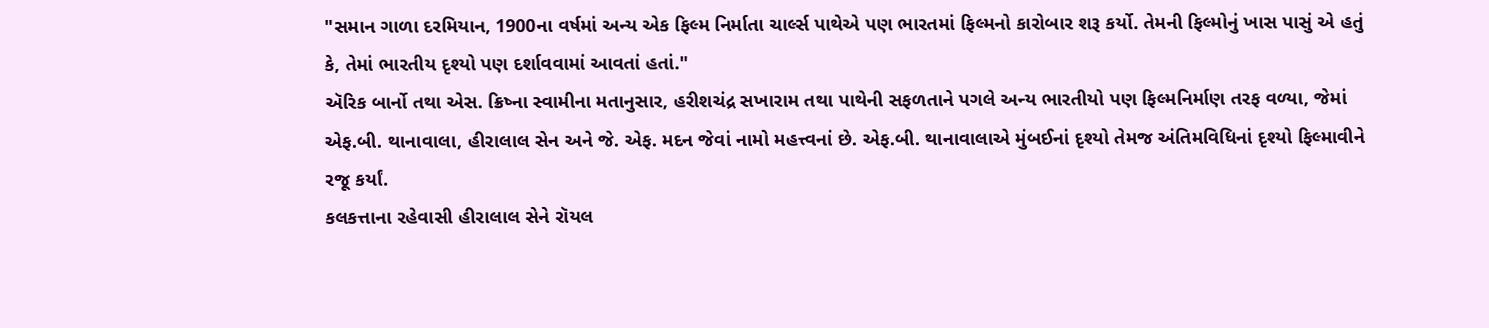"સમાન ગાળા દરમિયાન, 1900ના વર્ષમાં અન્ય એક ફિલ્મ નિર્માતા ચાર્લ્સ પાથેએ પણ ભારતમાં ફિલ્મનો કારોબાર શરૂ કર્યો. તેમની ફિલ્મોનું ખાસ પાસું એ હતું કે, તેમાં ભારતીય દૃશ્યો પણ દર્શાવવામાં આવતાં હતાં."
ઍરિક બાર્નો તથા એસ. ક્રિષ્ના સ્વામીના મતાનુસાર, હરીશચંદ્ર સખારામ તથા પાથેની સફળતાને પગલે અન્ય ભારતીયો પણ ફિલ્મનિર્માણ તરફ વળ્યા, જેમાં એફ.બી. થાનાવાલા, હીરાલાલ સેન અને જે. એફ. મદન જેવાં નામો મહત્ત્વનાં છે. એફ.બી. થાનાવાલાએ મુંબઈનાં દૃશ્યો તેમજ અંતિમવિધિનાં દૃશ્યો ફિલ્માવીને રજૂ કર્યાં.
કલકત્તાના રહેવાસી હીરાલાલ સેને રૉયલ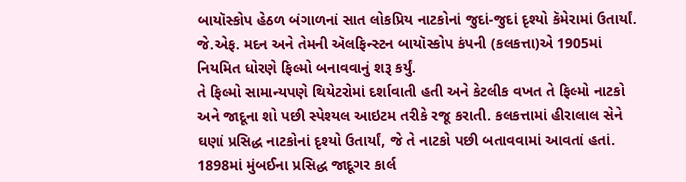બાયૉસ્કોપ હેઠળ બંગાળનાં સાત લોકપ્રિય નાટકોનાં જુદાં-જુદાં દૃશ્યો કૅમેરામાં ઉતાર્યાં. જે.એફ. મદન અને તેમની ઍલફિન્સ્ટન બાયૉસ્કોપ કંપની (કલકત્તા)એ 1905માં નિયમિત ધોરણે ફિલ્મો બનાવવાનું શરૂ કર્યું.
તે ફિલ્મો સામાન્યપણે થિયેટરોમાં દર્શાવાતી હતી અને કેટલીક વખત તે ફિલ્મો નાટકો અને જાદૂના શો પછી સ્પેશ્યલ આઇટમ તરીકે રજૂ કરાતી. કલકત્તામાં હીરાલાલ સેને ઘણાં પ્રસિદ્ધ નાટકોનાં દૃશ્યો ઉતાર્યાં, જે તે નાટકો પછી બતાવવામાં આવતાં હતાં. 1898માં મુંબઈના પ્રસિદ્ધ જાદૂગર કાર્લ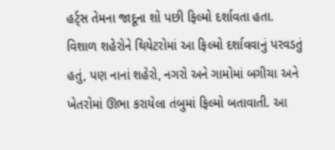હર્ટ્સ તેમના જાદૂના શો પછી ફિલ્મો દર્શાવતા હતા.
વિશાળ શહેરોને થિયેટરોમાં આ ફિલ્મો દર્શાવવાનું પરવડતું હતું, પણ નાનાં શહેરો, નગરો અને ગામોમાં બગીચા અને ખેતરોમાં ઊભા કરાયેલા તંબુમાં ફિલ્મો બતાવાતી. આ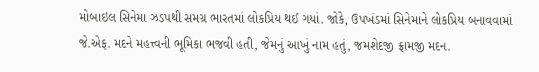મોબાઇલ સિનેમા ઝડપથી સમગ્ર ભારતમાં લોકપ્રિય થઈ ગયાં. જોકે, ઉપખંડમાં સિનેમાને લોકપ્રિય બનાવવામાં જે.એફ. મદને મહત્ત્વની ભૂમિકા ભજવી હતી, જેમનું આખું નામ હતું, જમશેદજી ફ્રામજી મદન.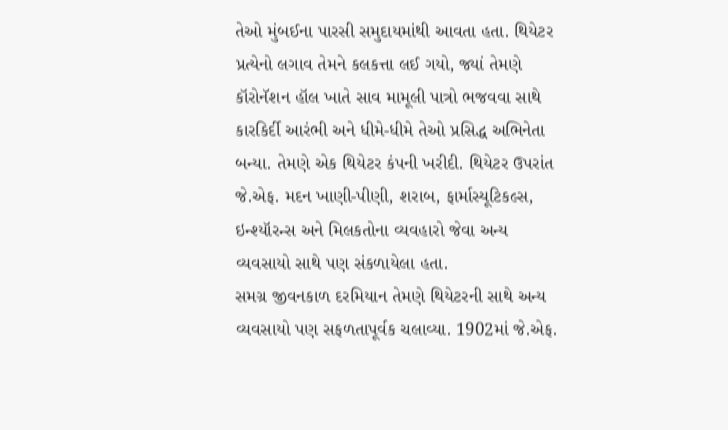તેઓ મુંબઈના પારસી સમુદાયમાંથી આવતા હતા. થિયેટર પ્રત્યેનો લગાવ તેમને કલકત્તા લઈ ગયો, જ્યાં તેમણે કૉરોનૅશન હૉલ ખાતે સાવ મામૂલી પાત્રો ભજવવા સાથે કારકિર્દી આરંભી અને ધીમે-ધીમે તેઓ પ્રસિદ્ધ અભિનેતા બન્યા. તેમણે એક થિયેટર કંપની ખરીદી. થિયેટર ઉપરાંત જે.એફ. મદન ખાણી-પીણી, શરાબ, ફાર્માસ્યૂટિકલ્સ, ઇન્શ્યૉરન્સ અને મિલકતોના વ્યવહારો જેવા અન્ય વ્યવસાયો સાથે પણ સંકળાયેલા હતા.
સમગ્ર જીવનકાળ દરમિયાન તેમણે થિયેટરની સાથે અન્ય વ્યવસાયો પણ સફળતાપૂર્વક ચલાવ્યા. 1902માં જે.એફ.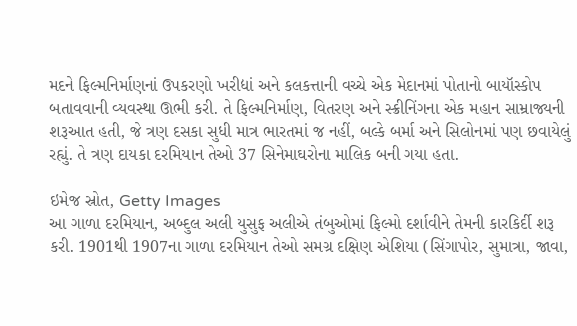મદને ફિલ્મનિર્માણનાં ઉપકરણો ખરીદ્યાં અને કલકત્તાની વચ્ચે એક મેદાનમાં પોતાનો બાયૉસ્કોપ બતાવવાની વ્યવસ્થા ઊભી કરી. તે ફિલ્મનિર્માણ, વિતરણ અને સ્ક્રીનિંગના એક મહાન સામ્રાજ્યની શરૂઆત હતી, જે ત્રણ દસકા સુધી માત્ર ભારતમાં જ નહીં, બલ્કે બર્મા અને સિલોનમાં પણ છવાયેલું રહ્યું. તે ત્રણ દાયકા દરમિયાન તેઓ 37 સિનેમાઘરોના માલિક બની ગયા હતા.

ઇમેજ સ્રોત, Getty Images
આ ગાળા દરમિયાન, અબ્દુલ અલી યુસુફ અલીએ તંબુઓમાં ફિલ્મો દર્શાવીને તેમની કારકિર્દી શરૂ કરી. 1901થી 1907ના ગાળા દરમિયાન તેઓ સમગ્ર દક્ષિણ એશિયા (સિંગાપોર, સુમાત્રા, જાવા,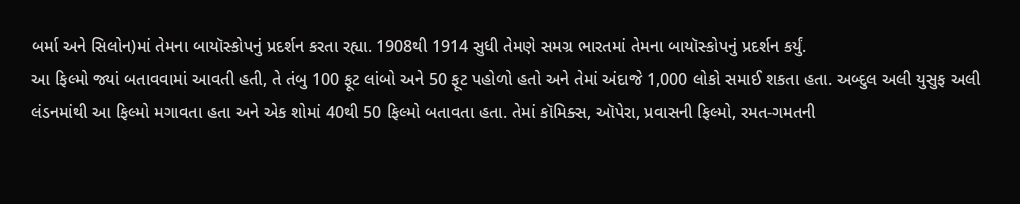બર્મા અને સિલોન)માં તેમના બાયૉસ્કોપનું પ્રદર્શન કરતા રહ્યા. 1908થી 1914 સુધી તેમણે સમગ્ર ભારતમાં તેમના બાયૉસ્કોપનું પ્રદર્શન કર્યું.
આ ફિલ્મો જ્યાં બતાવવામાં આવતી હતી, તે તંબુ 100 ફૂટ લાંબો અને 50 ફૂટ પહોળો હતો અને તેમાં અંદાજે 1,000 લોકો સમાઈ શકતા હતા. અબ્દુલ અલી યુસુફ અલી લંડનમાંથી આ ફિલ્મો મગાવતા હતા અને એક શોમાં 40થી 50 ફિલ્મો બતાવતા હતા. તેમાં કૉમિક્સ, ઑપેરા, પ્રવાસની ફિલ્મો, રમત-ગમતની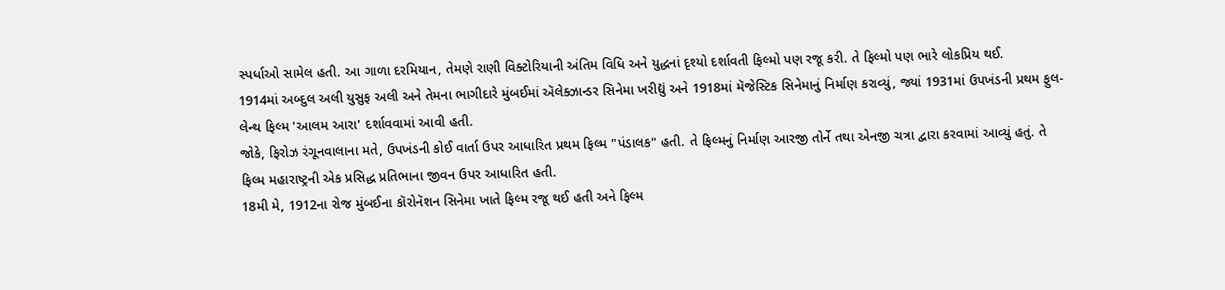સ્પર્ધાઓ સામેલ હતી. આ ગાળા દરમિયાન, તેમણે રાણી વિક્ટોરિયાની અંતિમ વિધિ અને યુદ્ધનાં દૃશ્યો દર્શાવતી ફિલ્મો પણ રજૂ કરી. તે ફિલ્મો પણ ભારે લોકપ્રિય થઈ.
1914માં અબ્દુલ અલી યુસુફ અલી અને તેમના ભાગીદારે મુંબઈમાં ઍલેક્ઝાન્ડર સિનેમા ખરીદ્યું અને 1918માં મૅજેસ્ટિક સિનેમાનું નિર્માણ કરાવ્યું, જ્યાં 1931માં ઉપખંડની પ્રથમ ફુલ-લેન્થ ફિલ્મ 'આલમ આરા' દર્શાવવામાં આવી હતી.
જોકે, ફિરોઝ રંગૂનવાલાના મતે, ઉપખંડની કોઈ વાર્તા ઉપર આધારિત પ્રથમ ફિલ્મ "પંડાલક" હતી. તે ફિલ્મનું નિર્માણ આરજી તોર્ને તથા એનજી ચત્રા દ્વારા કરવામાં આવ્યું હતું. તે ફિલ્મ મહારાષ્ટ્રની એક પ્રસિદ્ધ પ્રતિભાના જીવન ઉપર આધારિત હતી.
18મી મે, 1912ના રોજ મુંબઈના કૉરોનૅશન સિનેમા ખાતે ફિલ્મ રજૂ થઈ હતી અને ફિલ્મ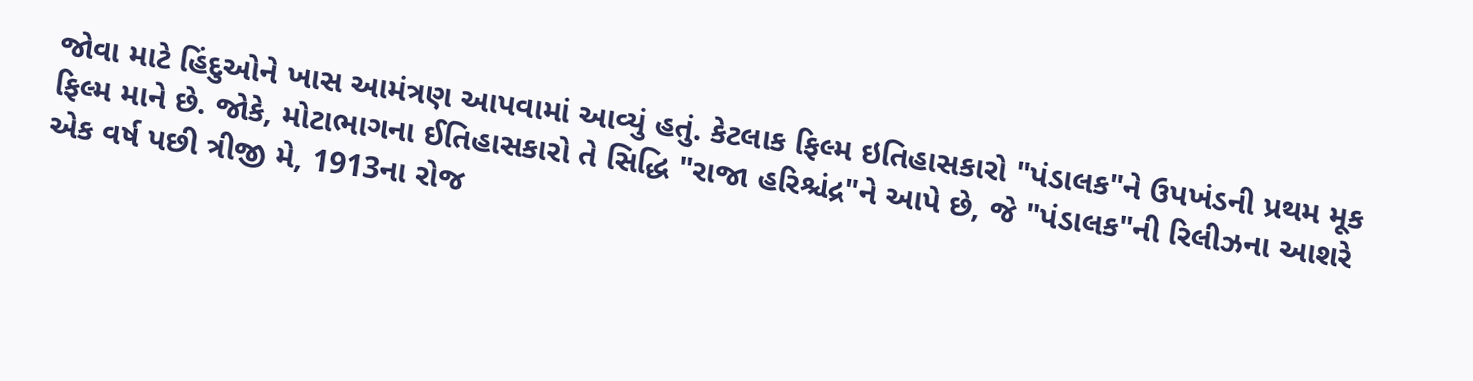જોવા માટે હિંદુઓને ખાસ આમંત્રણ આપવામાં આવ્યું હતું. કેટલાક ફિલ્મ ઇતિહાસકારો "પંડાલક"ને ઉપખંડની પ્રથમ મૂક ફિલ્મ માને છે. જોકે, મોટાભાગના ઈતિહાસકારો તે સિદ્ધિ "રાજા હરિશ્ચંદ્ર"ને આપે છે, જે "પંડાલક"ની રિલીઝના આશરે એક વર્ષ પછી ત્રીજી મે, 1913ના રોજ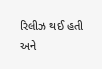રિલીઝ થઈ હતી અને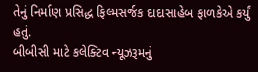તેનું નિર્માણ પ્રસિદ્ધ ફિલ્મસર્જક દાદાસાહેબ ફાળકેએ કર્યું હતું.
બીબીસી માટે કલેક્ટિવ ન્યૂઝરૂમનું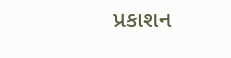પ્રકાશન